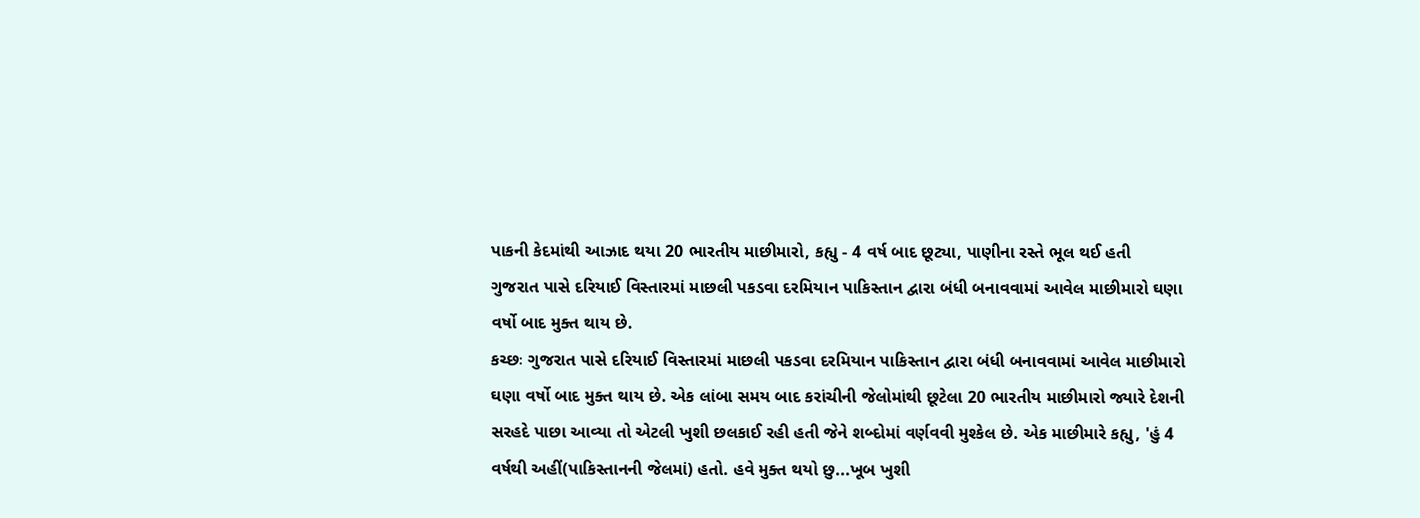પાકની કેદમાંથી આઝાદ થયા 20 ભારતીય માછીમારો, કહ્યુ - 4 વર્ષ બાદ છૂટ્યા, પાણીના રસ્તે ભૂલ થઈ હતી
ગુજરાત પાસે દરિયાઈ વિસ્તારમાં માછલી પકડવા દરમિયાન પાકિસ્તાન દ્વારા બંધી બનાવવામાં આવેલ માછીમારો ઘણા વર્ષો બાદ મુક્ત થાય છે.
કચ્છઃ ગુજરાત પાસે દરિયાઈ વિસ્તારમાં માછલી પકડવા દરમિયાન પાકિસ્તાન દ્વારા બંધી બનાવવામાં આવેલ માછીમારો ઘણા વર્ષો બાદ મુક્ત થાય છે. એક લાંબા સમય બાદ કરાંચીની જેલોમાંથી છૂટેલા 20 ભારતીય માછીમારો જ્યારે દેશની સરહદે પાછા આવ્યા તો એટલી ખુશી છલકાઈ રહી હતી જેને શબ્દોમાં વર્ણવવી મુશ્કેલ છે. એક માછીમારે કહ્યુ, 'હું 4 વર્ષથી અહીં(પાકિસ્તાનની જેલમાં) હતો. હવે મુક્ત થયો છુ...ખૂબ ખુશી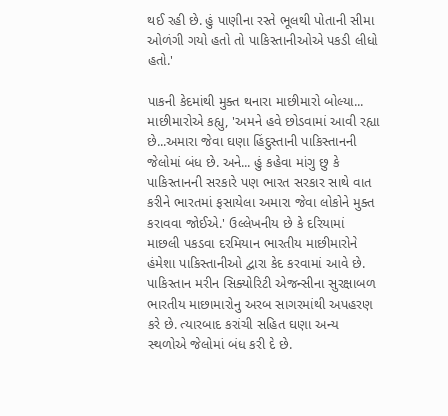થઈ રહી છે. હું પાણીના રસ્તે ભૂલથી પોતાની સીમા ઓળંગી ગયો હતો તો પાકિસ્તાનીઓએ પકડી લીધો હતો.'

પાકની કેદમાંથી મુક્ત થનારા માછીમારો બોલ્યા...
માછીમારોએ કહ્યુ, 'અમને હવે છોડવામાં આવી રહ્યા છે...અમારા જેવા ઘણા હિંદુસ્તાની પાકિસ્તાનની જેલોમાં બંધ છે. અને... હું કહેવા માંગુ છુ કે પાકિસ્તાનની સરકારે પણ ભારત સરકાર સાથે વાત કરીને ભારતમાં ફસાયેલા અમારા જેવા લોકોને મુક્ત કરાવવા જોઈએ.' ઉલ્લેખનીય છે કે દરિયામાં માછલી પકડવા દરમિયાન ભારતીય માછીમારોને હંમેશા પાકિસ્તાનીઓ દ્વારા કેદ કરવામાં આવે છે. પાકિસ્તાન મરીન સિક્યોરિટી એજન્સીના સુરક્ષાબળ ભારતીય માછામારોનુ અરબ સાગરમાંથી અપહરણ કરે છે. ત્યારબાદ કરાંચી સહિત ઘણા અન્ય સ્થળોએ જેલોમાં બંધ કરી દે છે.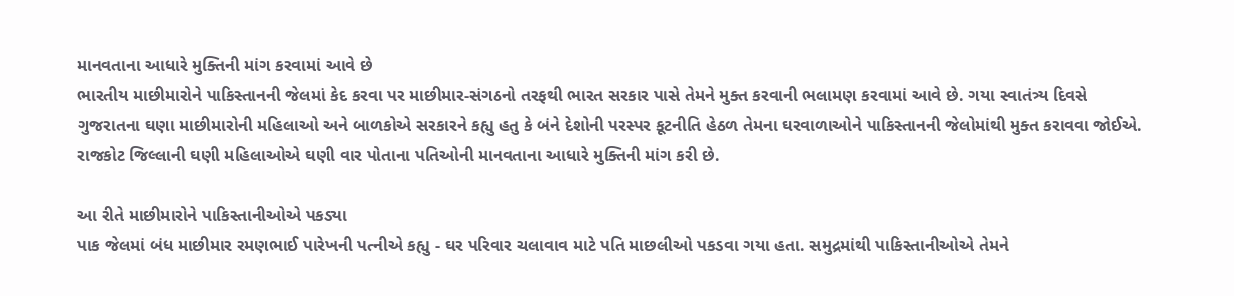માનવતાના આધારે મુક્તિની માંગ કરવામાં આવે છે
ભારતીય માછીમારોને પાકિસ્તાનની જેલમાં કેદ કરવા પર માછીમાર-સંગઠનો તરફથી ભારત સરકાર પાસે તેમને મુક્ત કરવાની ભલામણ કરવામાં આવે છે. ગયા સ્વાતંત્ર્ય દિવસે ગુજરાતના ઘણા માછીમારોની મહિલાઓ અને બાળકોએ સરકારને કહ્યુ હતુ કે બંને દેશોની પરસ્પર કૂટનીતિ હેઠળ તેમના ઘરવાળાઓને પાકિસ્તાનની જેલોમાંથી મુક્ત કરાવવા જોઈએ. રાજકોટ જિલ્લાની ઘણી મહિલાઓએ ઘણી વાર પોતાના પતિઓની માનવતાના આધારે મુક્તિની માંગ કરી છે.

આ રીતે માછીમારોને પાકિસ્તાનીઓએ પકડ્યા
પાક જેલમાં બંધ માછીમાર રમણભાઈ પારેખની પત્નીએ કહ્યુ - ઘર પરિવાર ચલાવાવ માટે પતિ માછલીઓ પકડવા ગયા હતા. સમુદ્રમાંથી પાકિસ્તાનીઓએ તેમને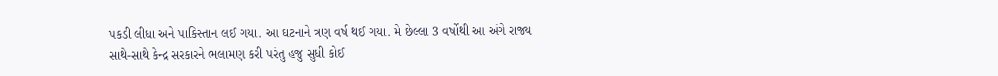પકડી લીધા અને પાકિસ્તાન લઈ ગયા. આ ઘટનાને ત્રણ વર્ષ થઈ ગયા. મે છેલ્લા 3 વર્ષોથી આ અંગે રાજ્ય સાથે-સાથે કેન્દ્ર સરકારને ભલામણ કરી પરંતુ હજુ સુધી કોઈ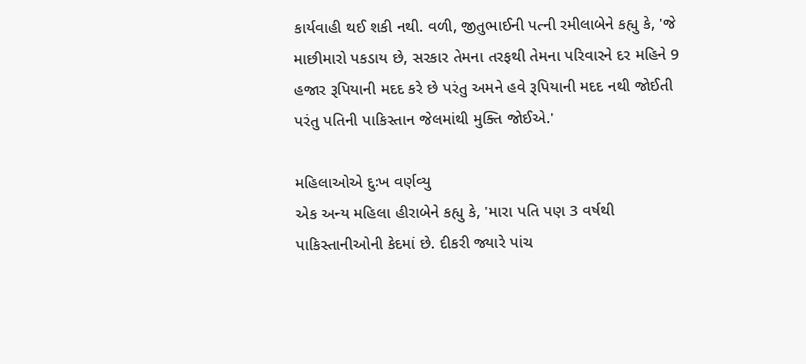કાર્યવાહી થઈ શકી નથી. વળી, જીતુભાઈની પત્ની રમીલાબેને કહ્યુ કે, 'જે માછીમારો પકડાય છે, સરકાર તેમના તરફથી તેમના પરિવારને દર મહિને 9 હજાર રૂપિયાની મદદ કરે છે પરંતુ અમને હવે રૂપિયાની મદદ નથી જોઈતી પરંતુ પતિની પાકિસ્તાન જેલમાંથી મુક્તિ જોઈએ.'

મહિલાઓએ દુઃખ વર્ણવ્યુ
એક અન્ય મહિલા હીરાબેને કહ્યુ કે, 'મારા પતિ પણ 3 વર્ષથી પાકિસ્તાનીઓની કેદમાં છે. દીકરી જ્યારે પાંચ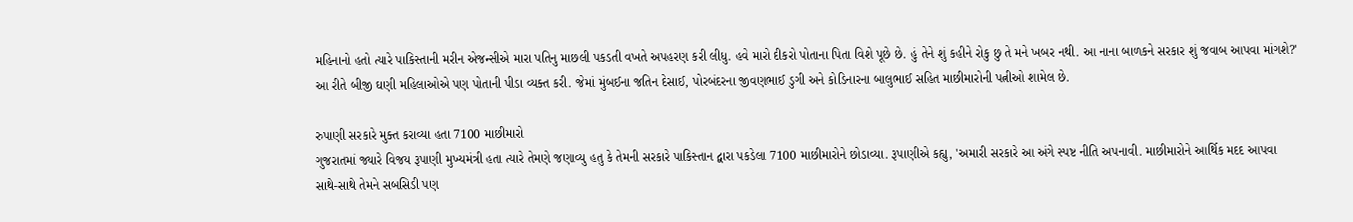મહિનાનો હતો ત્યારે પાકિસ્તાની મરીન એજન્સીએ મારા પતિનુ માછલી પકડતી વખતે અપહરણ કરી લીધુ. હવે મારો દીકરો પોતાના પિતા વિશે પૂછે છે. હું તેને શું કહીને રોકુ છુ તે મને ખબર નથી. આ નાના બાળકને સરકાર શું જવાબ આપવા માંગશે?' આ રીતે બીજી ઘણી મહિલાઓએ પણ પોતાની પીડા વ્યક્ત કરી. જેમાં મુંબઈના જતિન દેસાઈ, પોરબંદરના જીવણભાઈ ડુગી અને કોડિનારના બાલુભાઈ સહિત માછીમારોની પત્નીઓ શામેલ છે.

રુપાણી સરકારે મુક્ત કરાવ્યા હતા 7100 માછીમારો
ગુજરાતમાં જ્યારે વિજય રૂપાણી મુખ્યમંત્રી હતા ત્યારે તેમણે જણાવ્યુ હતુ કે તેમની સરકારે પાકિસ્તાન દ્વારા પકડેલા 7100 માછીમારોને છોડાવ્યા. રૂપાણીએ કહ્યુ, 'અમારી સરકારે આ અંગે સ્પષ્ટ નીતિ અપનાવી. માછીમારોને આર્થિક મદદ આપવા સાથે-સાથે તેમને સબસિડી પણ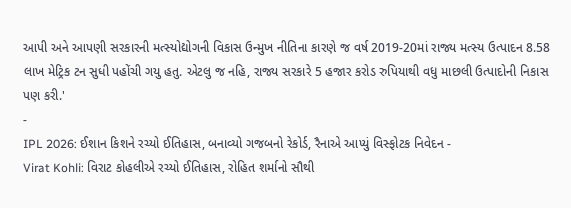આપી અને આપણી સરકારની મત્સ્યોદ્યોગની વિકાસ ઉન્મુખ નીતિના કારણે જ વર્ષ 2019-20માં રાજ્ય મત્સ્ય ઉત્પાદન 8.58 લાખ મેટ્રિક ટન સુધી પહોંચી ગયુ હતુ. એટલુ જ નહિ, રાજ્ય સરકારે 5 હજાર કરોડ રુપિયાથી વધુ માછલી ઉત્પાદોની નિકાસ પણ કરી.'
-
IPL 2026: ઈશાન કિશને રચ્યો ઈતિહાસ, બનાવ્યો ગજબનો રેકોર્ડ, રૈનાએ આપ્યું વિસ્ફોટક નિવેદન -
Virat Kohli: વિરાટ કોહલીએ રચ્યો ઈતિહાસ, રોહિત શર્માનો સૌથી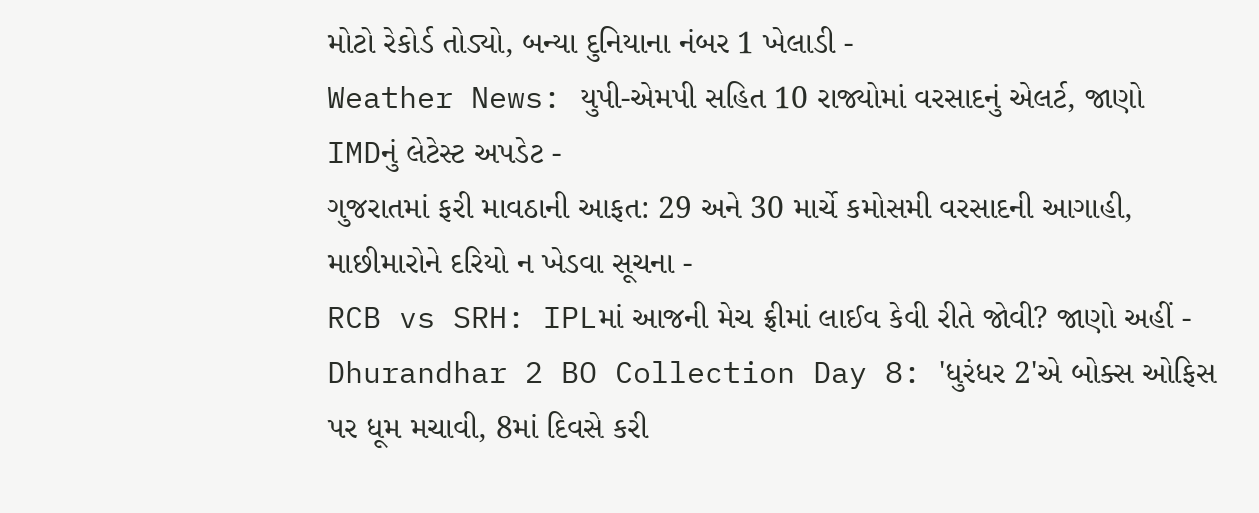મોટો રેકોર્ડ તોડ્યો, બન્યા દુનિયાના નંબર 1 ખેલાડી -
Weather News: યુપી-એમપી સહિત 10 રાજ્યોમાં વરસાદનું એલર્ટ, જાણો IMDનું લેટેસ્ટ અપડેટ -
ગુજરાતમાં ફરી માવઠાની આફત: 29 અને 30 માર્ચે કમોસમી વરસાદની આગાહી, માછીમારોને દરિયો ન ખેડવા સૂચના -
RCB vs SRH: IPLમાં આજની મેચ ફ્રીમાં લાઈવ કેવી રીતે જોવી? જાણો અહીં -
Dhurandhar 2 BO Collection Day 8: 'ધુરંધર 2'એ બોક્સ ઓફિસ પર ધૂમ મચાવી, 8માં દિવસે કરી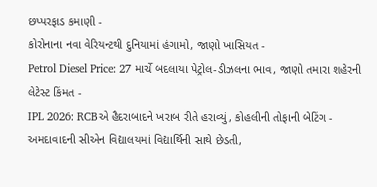છપ્પરફાડ કમાણી -
કોરોનાના નવા વેરિયન્ટથી દુનિયામાં હંગામો, જાણો ખાસિયત -
Petrol Diesel Price: 27 માર્ચે બદલાયા પેટ્રોલ-ડીઝલના ભાવ, જાણો તમારા શહેરની લેટેસ્ટ કિંમત -
IPL 2026: RCBએ હૈદરાબાદને ખરાબ રીતે હરાવ્યું, કોહલીની તોફાની બેટિંગ -
અમદાવાદની સીએન વિદ્યાલયમાં વિદ્યાર્થિની સાથે છેડતી,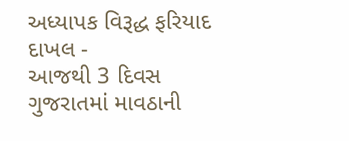અધ્યાપક વિરૂદ્ધ ફરિયાદ દાખલ -
આજથી 3 દિવસ ગુજરાતમાં માવઠાની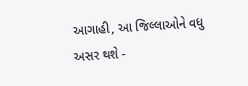આગાહી, આ જિલ્લાઓને વધુ અસર થશે -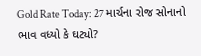Gold Rate Today: 27 માર્ચના રોજ સોનાનો ભાવ વધ્યો કે ઘટ્યો?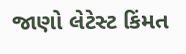જાણો લેટેસ્ટ કિંમત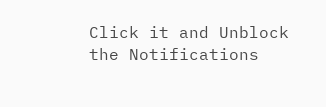Click it and Unblock the Notifications